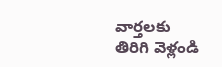వార్తలకు తిరిగి వెళ్లండి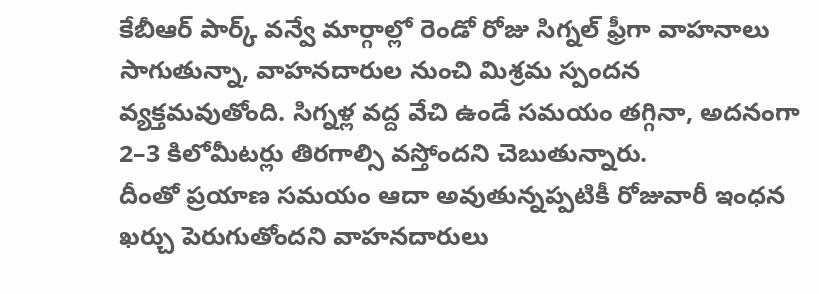కేబీఆర్ పార్క్ వన్వే మార్గాల్లో రెండో రోజు సిగ్నల్ ఫ్రీగా వాహనాలు సాగుతున్నా, వాహనదారుల నుంచి మిశ్రమ స్పందన వ్యక్తమవుతోంది. సిగ్నళ్ల వద్ద వేచి ఉండే సమయం తగ్గినా, అదనంగా 2–3 కిలోమీటర్లు తిరగాల్సి వస్తోందని చెబుతున్నారు.
దీంతో ప్రయాణ సమయం ఆదా అవుతున్నప్పటికీ రోజువారీ ఇంధన ఖర్చు పెరుగుతోందని వాహనదారులు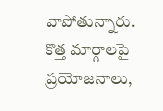వాపోతున్నారు. కొత్త మార్గాలపై ప్రయోజనాలు,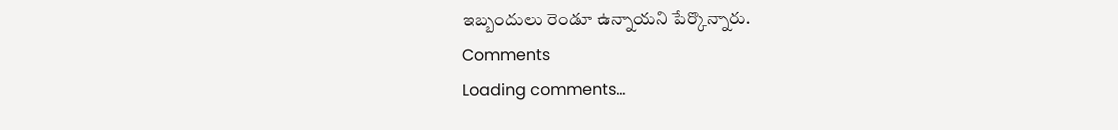ఇబ్బందులు రెండూ ఉన్నాయని పేర్కొన్నారు.
Comments
Loading comments...